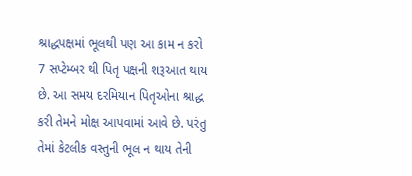શ્રાદ્ધપક્ષમાં ભૂલથી પણ આ કામ ન કરો
7 સપ્ટેમ્બર થી પિતૃ પક્ષની શરૂઆત થાય છે. આ સમય દરમિયાન પિતૃઓના શ્રાદ્ધ કરી તેમને મોક્ષ આપવામાં આવે છે. પરંતુ તેમાં કેટલીક વસ્તુની ભૂલ ન થાય તેની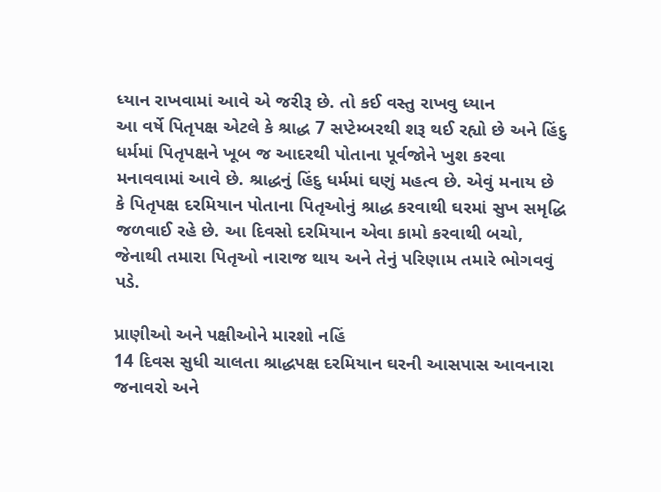ધ્યાન રાખવામાં આવે એ જરીરૂ છે. તો કઈ વસ્તુ રાખવુ ધ્યાન
આ વર્ષે પિતૃપક્ષ એટલે કે શ્રાદ્ધ 7 સપ્ટેમ્બરથી શરૂ થઈ રહ્યો છે અને હિંદુ ધર્મમાં પિતૃપક્ષને ખૂબ જ આદરથી પોતાના પૂર્વજોને ખુશ કરવા મનાવવામાં આવે છે. શ્રાદ્ધનું હિંદુ ધર્મમાં ઘણું મહત્વ છે. એવું મનાય છે કે પિતૃપક્ષ દરમિયાન પોતાના પિતૃઓનું શ્રાદ્ધ કરવાથી ઘરમાં સુખ સમૃદ્ધિ જળવાઈ રહે છે. આ દિવસો દરમિયાન એવા કામો કરવાથી બચો, જેનાથી તમારા પિતૃઓ નારાજ થાય અને તેનું પરિણામ તમારે ભોગવવું પડે.

પ્રાણીઓ અને પક્ષીઓને મારશો નહિં
14 દિવસ સુધી ચાલતા શ્રાદ્ધપક્ષ દરમિયાન ઘરની આસપાસ આવનારા જનાવરો અને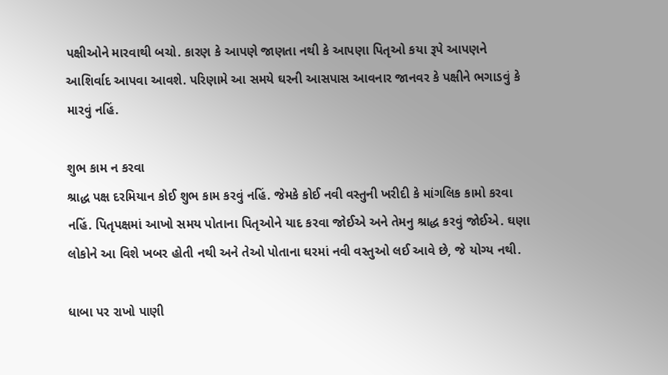પક્ષીઓને મારવાથી બચો. કારણ કે આપણે જાણતા નથી કે આપણા પિતૃઓ કયા રૂપે આપણને આશિર્વાદ આપવા આવશે. પરિણામે આ સમયે ઘરની આસપાસ આવનાર જાનવર કે પક્ષીને ભગાડવું કે મારવું નહિં.

શુભ કામ ન કરવા
શ્રાદ્ધ પક્ષ દરમિયાન કોઈ શુભ કામ કરવું નહિં. જેમકે કોઈ નવી વસ્તુની ખરીદી કે માંગલિક કામો કરવા નહિં. પિતૃપક્ષમાં આખો સમય પોતાના પિતૃઓને યાદ કરવા જોઈએ અને તેમનુ શ્રાદ્ધ કરવું જોઈએ. ઘણા લોકોને આ વિશે ખબર હોતી નથી અને તેઓ પોતાના ઘરમાં નવી વસ્તુઓ લઈ આવે છે, જે યોગ્ય નથી.

ધાબા પર રાખો પાણી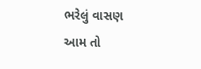ભરેલું વાસણ
આમ તો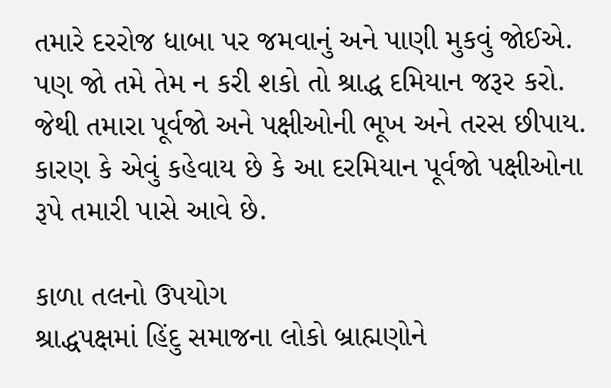તમારે દરરોજ ધાબા પર જમવાનું અને પાણી મુકવું જોઈએ. પણ જો તમે તેમ ન કરી શકો તો શ્રાદ્ધ દમિયાન જરૂર કરો. જેથી તમારા પૂર્વજો અને પક્ષીઓની ભૂખ અને તરસ છીપાય. કારણ કે એવું કહેવાય છે કે આ દરમિયાન પૂર્વજો પક્ષીઓના રૂપે તમારી પાસે આવે છે.

કાળા તલનો ઉપયોગ
શ્રાદ્ધપક્ષમાં હિંદુ સમાજના લોકો બ્રાહ્મણોને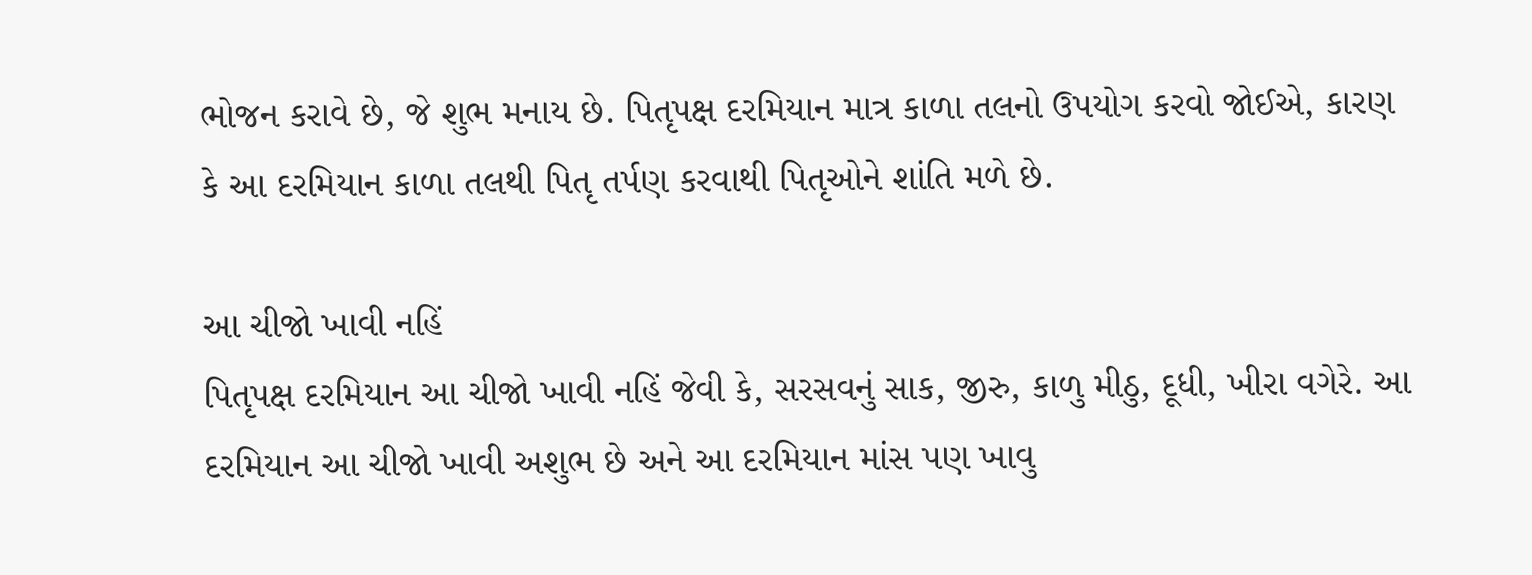ભોજન કરાવે છે, જે શુભ મનાય છે. પિતૃપક્ષ દરમિયાન માત્ર કાળા તલનો ઉપયોગ કરવો જોઈએ, કારણ કે આ દરમિયાન કાળા તલથી પિતૃ તર્પણ કરવાથી પિતૃઓને શાંતિ મળે છે.

આ ચીજો ખાવી નહિં
પિતૃપક્ષ દરમિયાન આ ચીજો ખાવી નહિં જેવી કે, સરસવનું સાક, જીરુ, કાળુ મીઠુ, દૂધી, ખીરા વગેરે. આ દરમિયાન આ ચીજો ખાવી અશુભ છે અને આ દરમિયાન માંસ પણ ખાવુ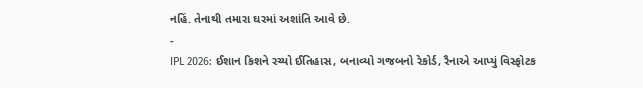નહિં. તેનાથી તમારા ઘરમાં અશાંતિ આવે છે.
-
IPL 2026: ઈશાન કિશને રચ્યો ઈતિહાસ, બનાવ્યો ગજબનો રેકોર્ડ, રૈનાએ આપ્યું વિસ્ફોટક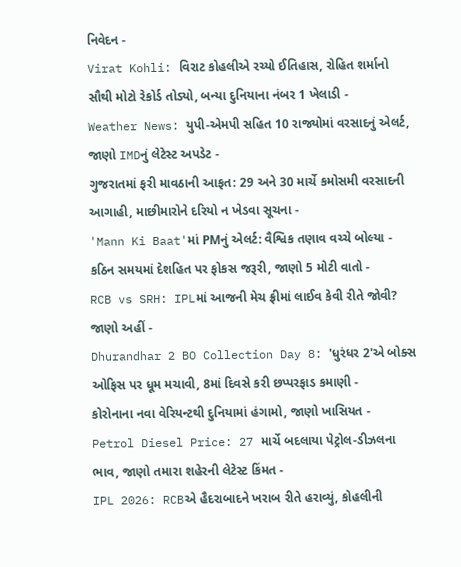નિવેદન -
Virat Kohli: વિરાટ કોહલીએ રચ્યો ઈતિહાસ, રોહિત શર્માનો સૌથી મોટો રેકોર્ડ તોડ્યો, બન્યા દુનિયાના નંબર 1 ખેલાડી -
Weather News: યુપી-એમપી સહિત 10 રાજ્યોમાં વરસાદનું એલર્ટ, જાણો IMDનું લેટેસ્ટ અપડેટ -
ગુજરાતમાં ફરી માવઠાની આફત: 29 અને 30 માર્ચે કમોસમી વરસાદની આગાહી, માછીમારોને દરિયો ન ખેડવા સૂચના -
'Mann Ki Baat'માં PMનું એલર્ટ: વૈશ્વિક તણાવ વચ્ચે બોલ્યા - કઠિન સમયમાં દેશહિત પર ફોકસ જરૂરી, જાણો 5 મોટી વાતો -
RCB vs SRH: IPLમાં આજની મેચ ફ્રીમાં લાઈવ કેવી રીતે જોવી? જાણો અહીં -
Dhurandhar 2 BO Collection Day 8: 'ધુરંધર 2'એ બોક્સ ઓફિસ પર ધૂમ મચાવી, 8માં દિવસે કરી છપ્પરફાડ કમાણી -
કોરોનાના નવા વેરિયન્ટથી દુનિયામાં હંગામો, જાણો ખાસિયત -
Petrol Diesel Price: 27 માર્ચે બદલાયા પેટ્રોલ-ડીઝલના ભાવ, જાણો તમારા શહેરની લેટેસ્ટ કિંમત -
IPL 2026: RCBએ હૈદરાબાદને ખરાબ રીતે હરાવ્યું, કોહલીની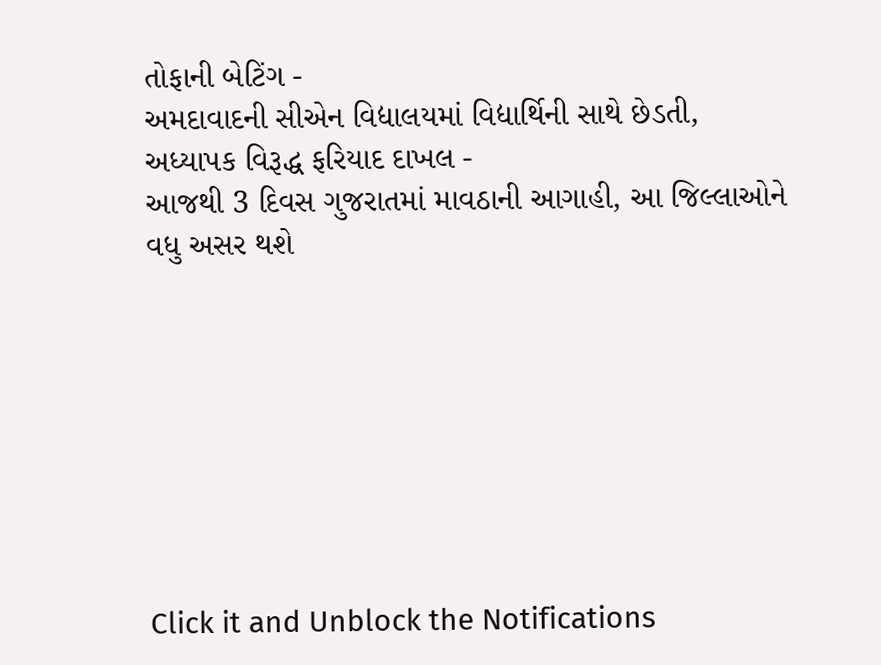તોફાની બેટિંગ -
અમદાવાદની સીએન વિદ્યાલયમાં વિદ્યાર્થિની સાથે છેડતી, અધ્યાપક વિરૂદ્ધ ફરિયાદ દાખલ -
આજથી 3 દિવસ ગુજરાતમાં માવઠાની આગાહી, આ જિલ્લાઓને વધુ અસર થશે








Click it and Unblock the Notifications